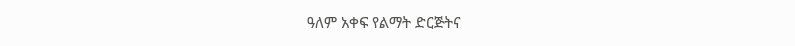ዓለም አቀፍ የልማት ድርጅትና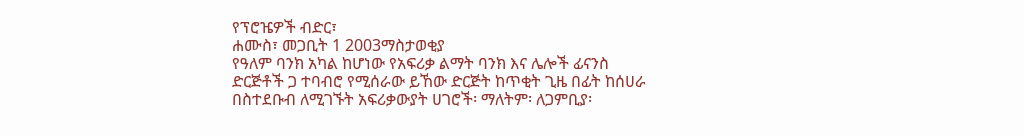የፕሮዤዎች ብድር፣
ሐሙስ፣ መጋቢት 1 2003ማስታወቂያ
የዓለም ባንክ አካል ከሆነው የአፍሪቃ ልማት ባንክ እና ሌሎች ፊናንስ
ድርጅቶች ጋ ተባብሮ የሚሰራው ይኸው ድርጅት ከጥቂት ጊዜ በፊት ከሰሀራ
በስተደቡብ ለሚገኙት አፍሪቃውያት ሀገሮች፡ ማለትም፡ ለጋምቢያ፡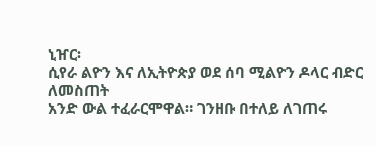ኒዠር፡
ሲየራ ልዮን እና ለኢትዮጵያ ወደ ሰባ ሚልዮን ዶላር ብድር ለመስጠት
አንድ ውል ተፈራርሞዋል። ገንዘቡ በተለይ ለገጠሩ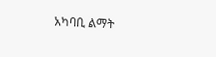አካባቢ ልማት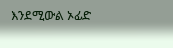እንደሚውል ኦፊድ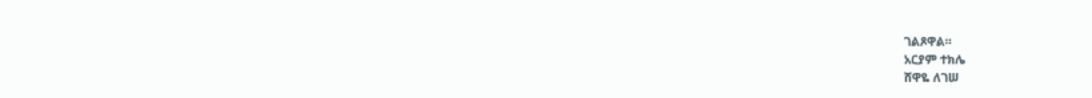ገልጾዋል።
አርያም ተክሌ
ሸዋዬ ለገሠ